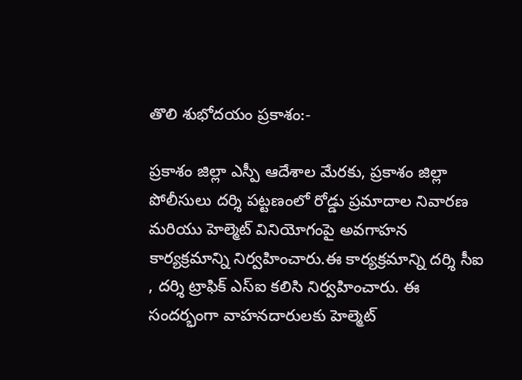తొలి శుభోదయం ప్రకాశం:-

ప్రకాశం జిల్లా ఎస్పీ ఆదేశాల మేరకు, ప్రకాశం జిల్లా పోలీసులు దర్శి పట్టణంలో రోడ్డు ప్రమాదాల నివారణ మరియు హెల్మెట్ వినియోగంపై అవగాహన కార్యక్రమాన్ని నిర్వహించారు.ఈ కార్యక్రమాన్ని దర్శి సీఐ , దర్శి ట్రాఫిక్ ఎస్‌ఐ కలిసి నిర్వహించారు. ఈ సందర్భంగా వాహనదారులకు హెల్మెట్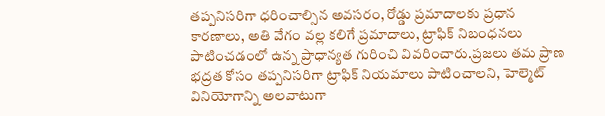తప్పనిసరిగా ధరించాల్సిన అవసరం, రోడ్డు ప్రమాదాలకు ప్రధాన కారణాలు, అతి వేగం వల్ల కలిగే ప్రమాదాలు, ట్రాఫిక్ నిబంధనలు పాటించడంలో ఉన్న ప్రాధాన్యత గురించి వివరించారు.ప్రజలు తమ ప్రాణ భద్రత కోసం తప్పనిసరిగా ట్రాఫిక్ నియమాలు పాటించాలని, హెల్మెట్ వినియోగాన్ని అలవాటుగా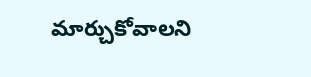మార్చుకోవాలని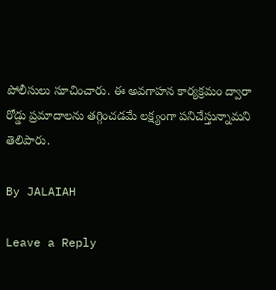పోలీసులు సూచించారు. ఈ అవగాహన కార్యక్రమం ద్వారా రోడ్డు ప్రమాదాలను తగ్గించడమే లక్ష్యంగా పనిచేస్తున్నామని తెలిపారు.

By JALAIAH

Leave a Reply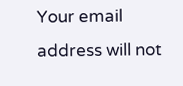Your email address will not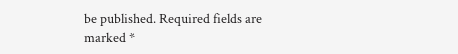be published. Required fields are marked *